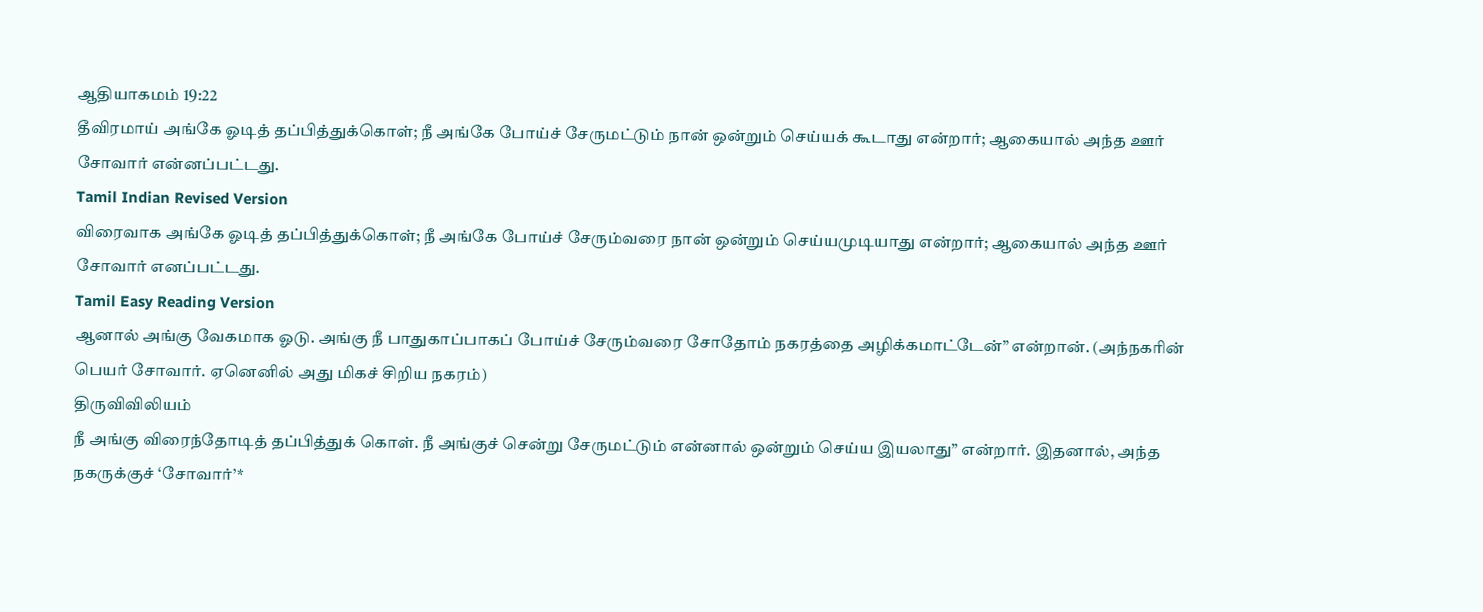ஆதியாகமம் 19:22
தீவிரமாய் அங்கே ஓடித் தப்பித்துக்கொள்; நீ அங்கே போய்ச் சேருமட்டும் நான் ஒன்றும் செய்யக் கூடாது என்றார்; ஆகையால் அந்த ஊர் சோவார் என்னப்பட்டது.
Tamil Indian Revised Version
விரைவாக அங்கே ஓடித் தப்பித்துக்கொள்; நீ அங்கே போய்ச் சேரும்வரை நான் ஒன்றும் செய்யமுடியாது என்றார்; ஆகையால் அந்த ஊர் சோவார் எனப்பட்டது.
Tamil Easy Reading Version
ஆனால் அங்கு வேகமாக ஓடு. அங்கு நீ பாதுகாப்பாகப் போய்ச் சேரும்வரை சோதோம் நகரத்தை அழிக்கமாட்டேன்” என்றான். (அந்நகரின் பெயர் சோவார். ஏனெனில் அது மிகச் சிறிய நகரம்)
திருவிவிலியம்
நீ அங்கு விரைந்தோடித் தப்பித்துக் கொள். நீ அங்குச் சென்று சேருமட்டும் என்னால் ஒன்றும் செய்ய இயலாது” என்றார். இதனால், அந்த நகருக்குச் ‘சோவார்’*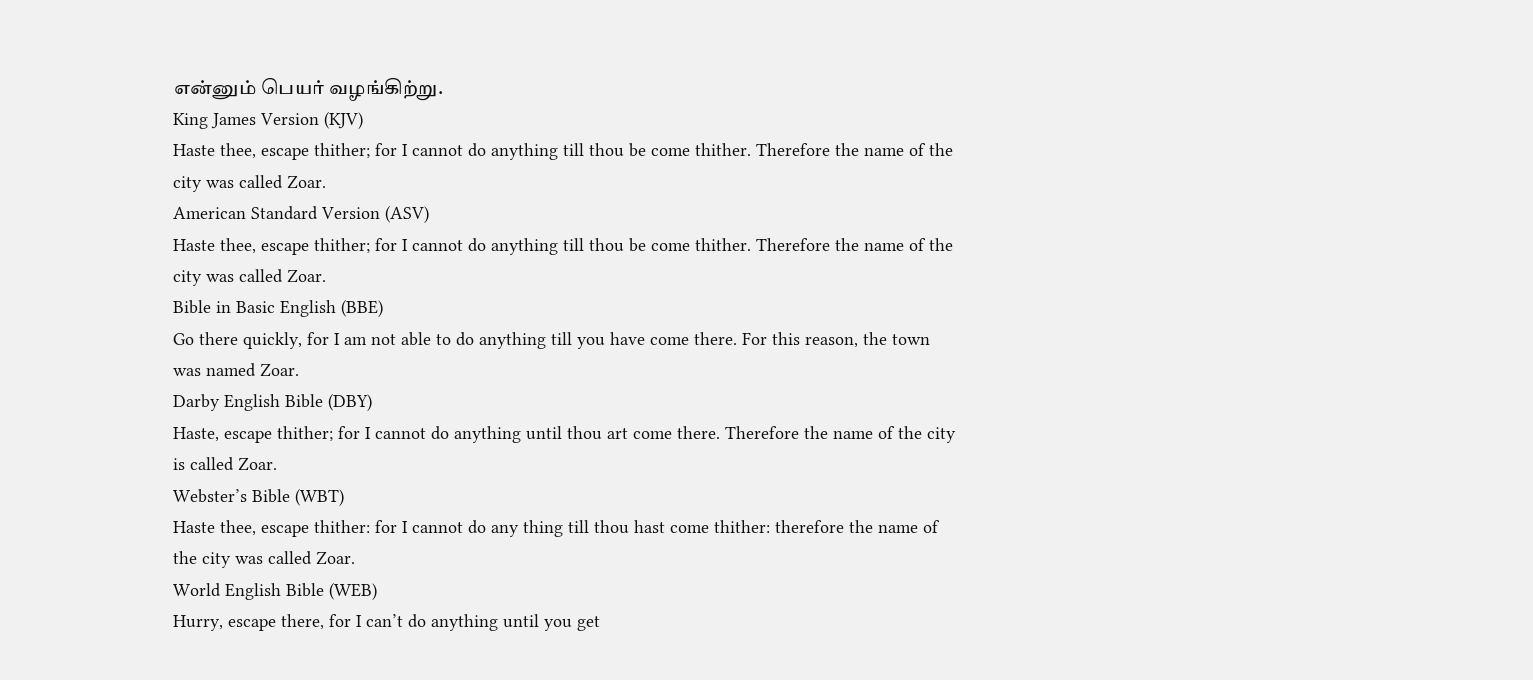என்னும் பெயர் வழங்கிற்று.
King James Version (KJV)
Haste thee, escape thither; for I cannot do anything till thou be come thither. Therefore the name of the city was called Zoar.
American Standard Version (ASV)
Haste thee, escape thither; for I cannot do anything till thou be come thither. Therefore the name of the city was called Zoar.
Bible in Basic English (BBE)
Go there quickly, for I am not able to do anything till you have come there. For this reason, the town was named Zoar.
Darby English Bible (DBY)
Haste, escape thither; for I cannot do anything until thou art come there. Therefore the name of the city is called Zoar.
Webster’s Bible (WBT)
Haste thee, escape thither: for I cannot do any thing till thou hast come thither: therefore the name of the city was called Zoar.
World English Bible (WEB)
Hurry, escape there, for I can’t do anything until you get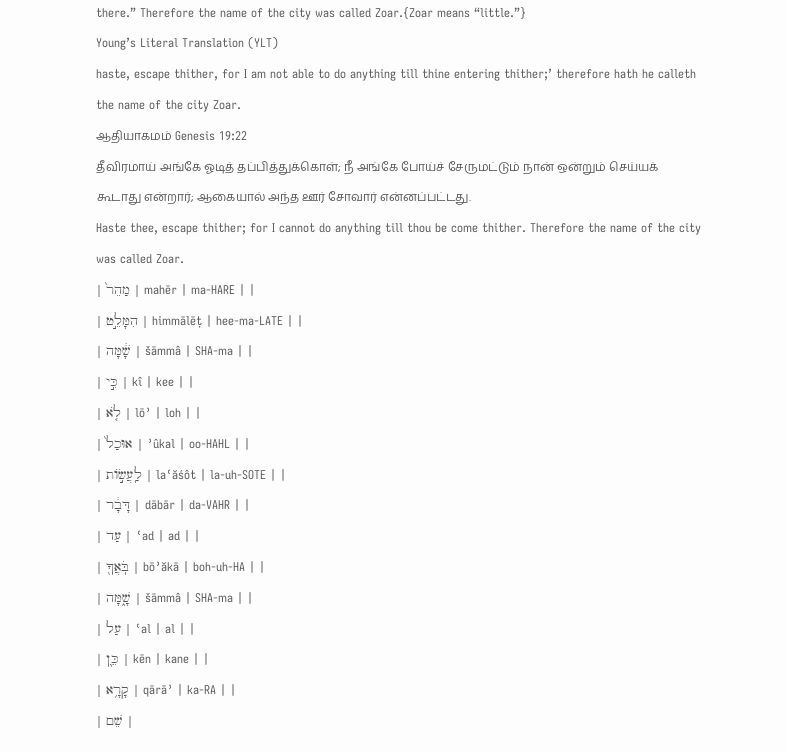there.” Therefore the name of the city was called Zoar.{Zoar means “little.”}
Young’s Literal Translation (YLT)
haste, escape thither, for I am not able to do anything till thine entering thither;’ therefore hath he calleth the name of the city Zoar.
ஆதியாகமம் Genesis 19:22
தீவிரமாய் அங்கே ஓடித் தப்பித்துக்கொள்; நீ அங்கே போய்ச் சேருமட்டும் நான் ஒன்றும் செய்யக் கூடாது என்றார்; ஆகையால் அந்த ஊர் சோவார் என்னப்பட்டது.
Haste thee, escape thither; for I cannot do anything till thou be come thither. Therefore the name of the city was called Zoar.
| מַהֵר֙ | mahēr | ma-HARE | |
| הִמָּלֵ֣ט | himmālēṭ | hee-ma-LATE | |
| שָׁ֔מָּה | šāmmâ | SHA-ma | |
| כִּ֣י | kî | kee | |
| לֹ֤א | lōʾ | loh | |
| אוּכַל֙ | ʾûkal | oo-HAHL | |
| לַֽעֲשׂ֣וֹת | laʿăśôt | la-uh-SOTE | |
| דָּבָ֔ר | dābār | da-VAHR | |
| עַד | ʿad | ad | |
| בֹּֽאֲךָ֖ | bōʾăkā | boh-uh-HA | |
| שָׁ֑מָּה | šāmmâ | SHA-ma | |
| עַל | ʿal | al | |
| כֵּ֛ן | kēn | kane | |
| קָרָ֥א | qārāʾ | ka-RA | |
| שֵׁם |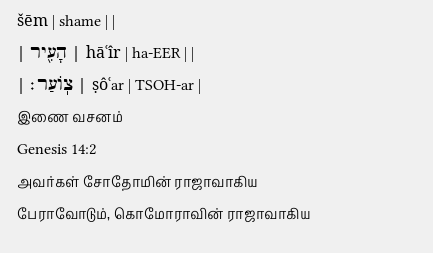šēm | shame | |
| הָעִ֖יר | hāʿîr | ha-EER | |
| צֽוֹעַר׃ | ṣôʿar | TSOH-ar |
இணை வசனம்
Genesis 14:2
அவர்கள் சோதோமின் ராஜாவாகிய பேராவோடும், கொமோராவின் ராஜாவாகிய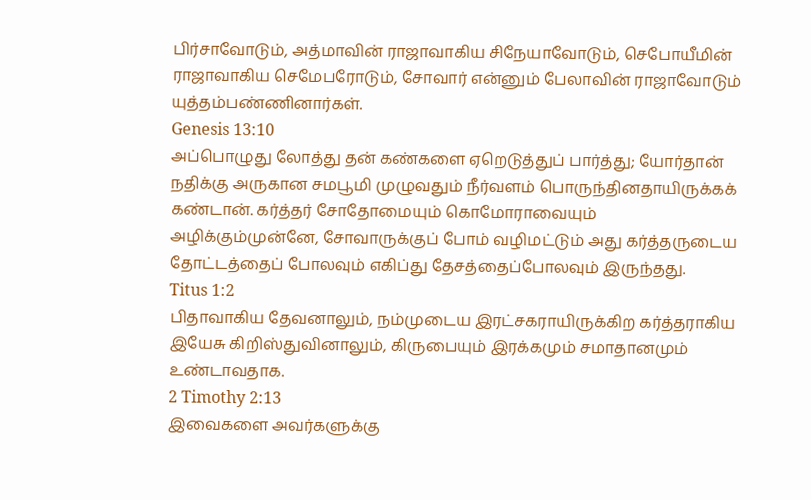பிர்சாவோடும், அத்மாவின் ராஜாவாகிய சிநேயாவோடும், செபோயீமின் ராஜாவாகிய செமேபரோடும், சோவார் என்னும் பேலாவின் ராஜாவோடும் யுத்தம்பண்ணினார்கள்.
Genesis 13:10
அப்பொழுது லோத்து தன் கண்களை ஏறெடுத்துப் பார்த்து; யோர்தான் நதிக்கு அருகான சமபூமி முழுவதும் நீர்வளம் பொருந்தினதாயிருக்கக் கண்டான். கர்த்தர் சோதோமையும் கொமோராவையும் அழிக்கும்முன்னே, சோவாருக்குப் போம் வழிமட்டும் அது கர்த்தருடைய தோட்டத்தைப் போலவும் எகிப்து தேசத்தைப்போலவும் இருந்தது.
Titus 1:2
பிதாவாகிய தேவனாலும், நம்முடைய இரட்சகராயிருக்கிற கர்த்தராகிய இயேசு கிறிஸ்துவினாலும், கிருபையும் இரக்கமும் சமாதானமும் உண்டாவதாக.
2 Timothy 2:13
இவைகளை அவர்களுக்கு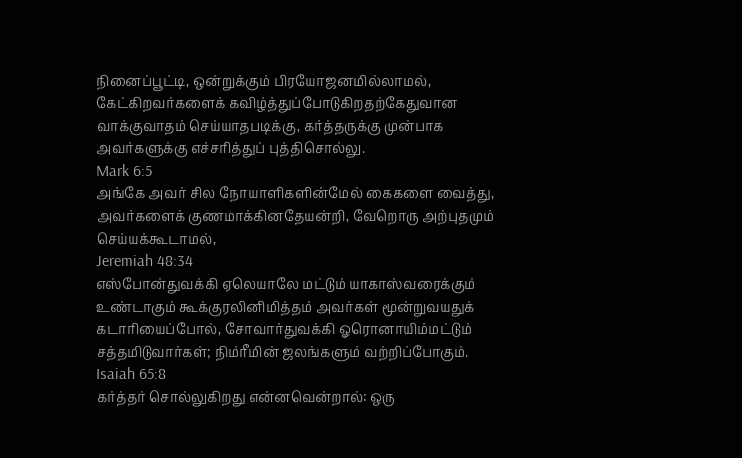நினைப்பூட்டி, ஒன்றுக்கும் பிரயோஜனமில்லாமல், கேட்கிறவர்களைக் கவிழ்த்துப்போடுகிறதற்கேதுவான வாக்குவாதம் செய்யாதபடிக்கு, கர்த்தருக்கு முன்பாக அவர்களுக்கு எச்சரித்துப் புத்திசொல்லு.
Mark 6:5
அங்கே அவர் சில நோயாளிகளின்மேல் கைகளை வைத்து, அவர்களைக் குணமாக்கினதேயன்றி, வேறொரு அற்புதமும் செய்யக்கூடாமல்,
Jeremiah 48:34
எஸ்போன்துவக்கி ஏலெயாலே மட்டும் யாகாஸ்வரைக்கும் உண்டாகும் கூக்குரலினிமித்தம் அவர்கள் மூன்றுவயதுக் கடாரியைப்போல், சோவார்துவக்கி ஓரொனாயிம்மட்டும் சத்தமிடுவார்கள்; நிம்ரீமின் ஜலங்களும் வற்றிப்போகும்.
Isaiah 65:8
கர்த்தர் சொல்லுகிறது என்னவென்றால்: ஒரு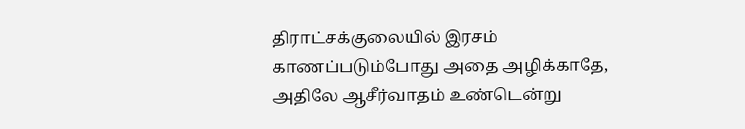திராட்சக்குலையில் இரசம் காணப்படும்போது அதை அழிக்காதே, அதிலே ஆசீர்வாதம் உண்டென்று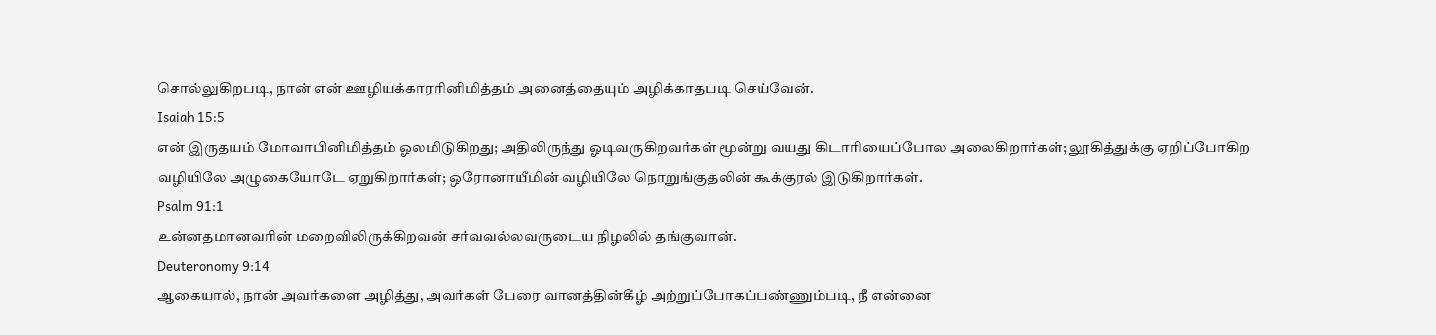சொல்லுகிறபடி, நான் என் ஊழியக்காரரினிமித்தம் அனைத்தையும் அழிக்காதபடி செய்வேன்.
Isaiah 15:5
என் இருதயம் மோவாபினிமித்தம் ஓலமிடுகிறது; அதிலிருந்து ஓடிவருகிறவர்கள் மூன்று வயது கிடாரியைப்போல அலைகிறார்கள்; லூகித்துக்கு ஏறிப்போகிற வழியிலே அழுகையோடே ஏறுகிறார்கள்; ஒரோனாயீமின் வழியிலே நொறுங்குதலின் கூக்குரல் இடுகிறார்கள்.
Psalm 91:1
உன்னதமானவரின் மறைவிலிருக்கிறவன் சர்வவல்லவருடைய நிழலில் தங்குவான்.
Deuteronomy 9:14
ஆகையால், நான் அவர்களை அழித்து, அவர்கள் பேரை வானத்தின்கீழ் அற்றுப்போகப்பண்ணும்படி, நீ என்னை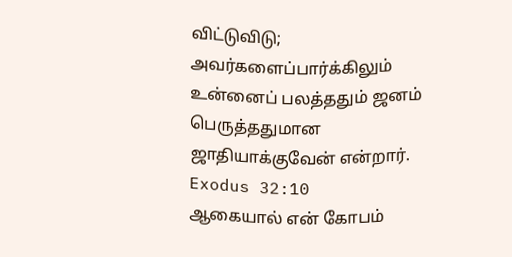விட்டுவிடு; அவர்களைப்பார்க்கிலும் உன்னைப் பலத்ததும் ஜனம் பெருத்ததுமான ஜாதியாக்குவேன் என்றார்.
Exodus 32:10
ஆகையால் என் கோபம்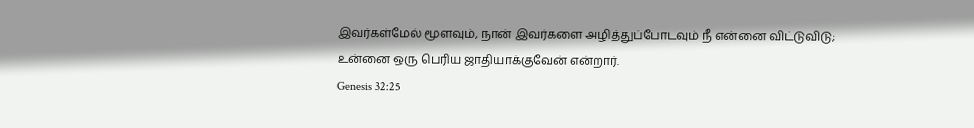இவர்கள்மேல் மூளவும், நான் இவர்களை அழித்துப்போடவும் நீ என்னை விட்டுவிடு; உன்னை ஒரு பெரிய ஜாதியாக்குவேன் என்றார்.
Genesis 32:25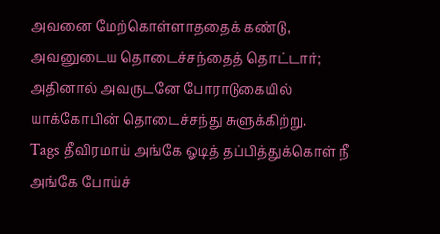அவனை மேற்கொள்ளாததைக் கண்டு, அவனுடைய தொடைச்சந்தைத் தொட்டார்; அதினால் அவருடனே போராடுகையில் யாக்கோபின் தொடைச்சந்து சுளுக்கிற்று.
Tags தீவிரமாய் அங்கே ஓடித் தப்பித்துக்கொள் நீ அங்கே போய்ச்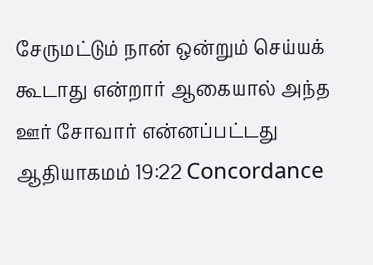சேருமட்டும் நான் ஒன்றும் செய்யக் கூடாது என்றார் ஆகையால் அந்த ஊர் சோவார் என்னப்பட்டது
ஆதியாகமம் 19:22 Concordance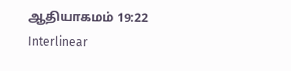ஆதியாகமம் 19:22 Interlinear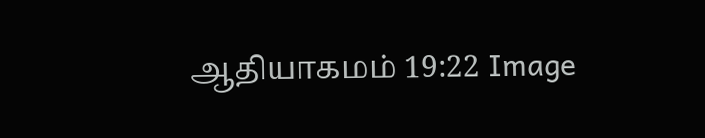ஆதியாகமம் 19:22 Image